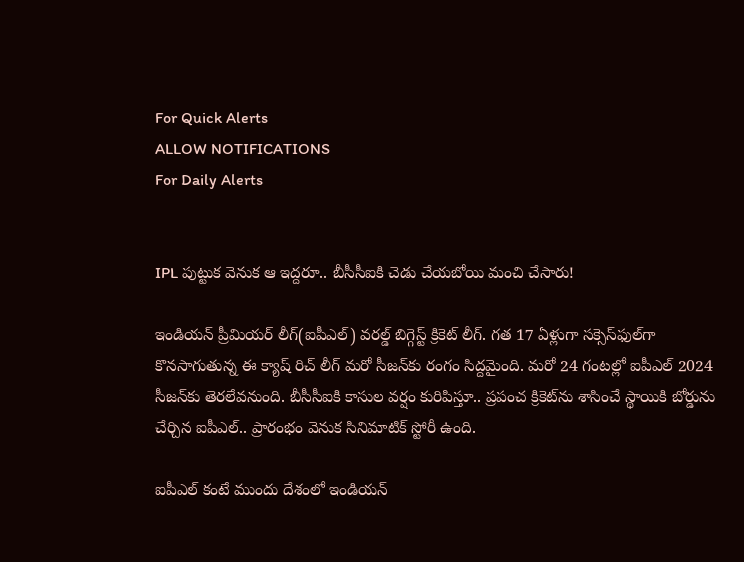For Quick Alerts
ALLOW NOTIFICATIONS
For Daily Alerts


IPL పుట్టుక వెనుక ఆ ఇద్దరూ.. బీసీసీఐకి చెడు చేయబోయి మంచి చేసారు!

ఇండియన్ ప్రీమియర్ లీగ్(ఐపీఎల్) వరల్డ్ బిగ్గెస్ట్ క్రికెట్ లీగ్. గత 17 ఏళ్లుగా సక్సెస్‌ఫుల్‌గా కొనసాగుతున్న ఈ క్యాష్ రిచ్ లీగ్ మరో సీజన్‌‌కు రంగం సిద్దమైంది. మరో 24 గంటల్లో ఐపీఎల్ 2024 సీజన్‌కు తెరలేవనుంది. బీసీసీఐకి కాసుల వర్షం కురిపిస్తూ.. ప్రపంచ క్రికెట్‌ను శాసించే స్థాయికి బోర్డును చేర్చిన ఐపీఎల్.. ప్రారంభం వెనుక సినిమాటిక్ స్టోరీ ఉంది.

ఐపీఎల్ కంటే ముందు దేశంలో ఇండియన్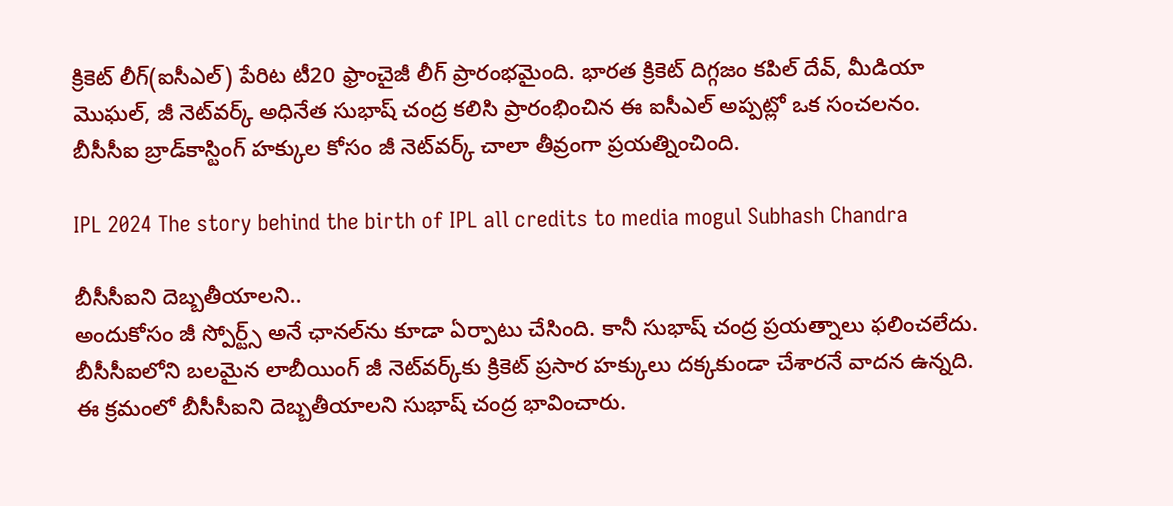క్రికెట్ లీగ్(ఐసీఎల్) పేరిట టీ20 ఫ్రాంచైజీ లీగ్ ప్రారంభమైంది. భారత క్రికెట్ దిగ్గజం కపిల్ దేవ్, మీడియా మొఘల్, జీ నెట్‌వర్క్ అధినేత సుభాష్ చంద్ర కలిసి ప్రారంభించిన ఈ ఐసీఎల్ అప్పట్లో ఒక సంచలనం. బీసీసీఐ బ్రాడ్‌కాస్టింగ్ హక్కుల కోసం జీ నెట్‌వర్క్ చాలా తీవ్రంగా ప్రయత్నించింది.

IPL 2024 The story behind the birth of IPL all credits to media mogul Subhash Chandra

బీసీసీఐని దెబ్బతీయాలని..
అందుకోసం జీ స్పోర్ట్స్ అనే ఛానల్‌ను కూడా ఏర్పాటు చేసింది. కానీ సుభాష్ చంద్ర ప్రయత్నాలు ఫలించలేదు. బీసీసీఐలోని బలమైన లాబీయింగ్ జీ నెట్‌వర్క్‌కు క్రికెట్ ప్రసార హక్కులు దక్కకుండా చేశారనే వాదన ఉన్నది. ఈ క్రమంలో బీసీసీఐని దెబ్బతీయాలని సుభాష్ చంద్ర భావించారు.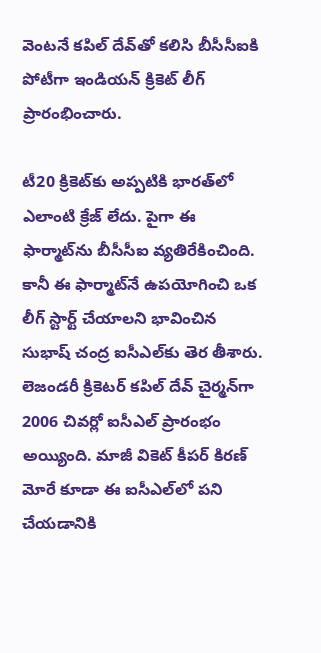వెంటనే కపిల్ దేవ్‌తో కలిసి బీసీసీఐకి పోటీగా ఇండియన్ క్రికెట్ లీగ్ ప్రారంభించారు.

టీ20 క్రికెట్‌కు అప్పటికి భారత్‌లో ఎలాంటి క్రేజ్ లేదు. పైగా ఈ ఫార్మాట్‌ను బీసీసీఐ వ్యతిరేకించింది. కానీ ఈ ఫార్మాట్‌నే ఉపయోగించి ఒక లీగ్ స్టార్ట్ చేయాలని భావించిన సుభాష్ చంద్ర ఐసీఎల్‌కు తెర తీశారు. లెజండరీ క్రికెటర్ కపిల్ దేవ్ చైర్మన్‌గా 2006 చివర్లో ఐసీఎల్ ప్రారంభం అయ్యింది. మాజీ వికెట్ కీపర్ కిరణ్ మోరే కూడా ఈ ఐసీఎల్‌లో పని చేయడానికి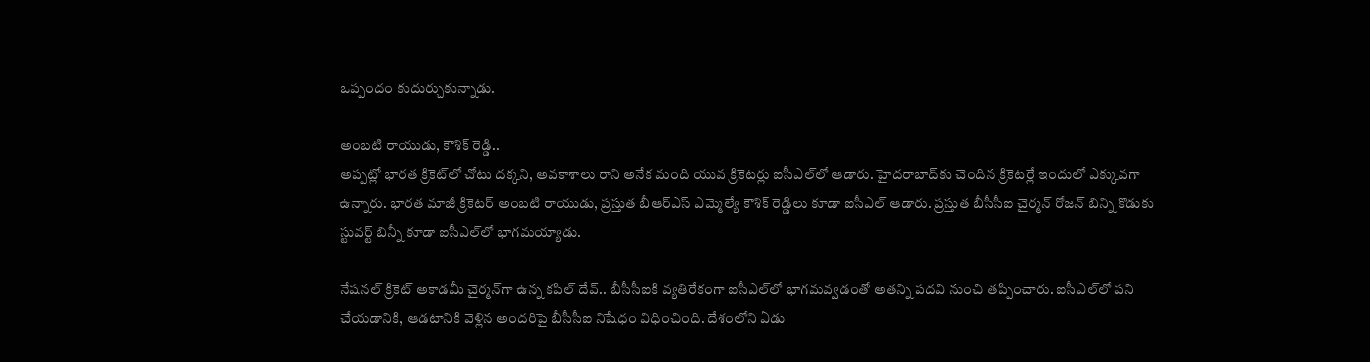ఒప్పందం కుదుర్చుకున్నాడు.

అంబటి రాయుడు, కౌశిక్ రెడ్డి..
అప్పట్లో భారత క్రికెట్‌లో చోటు దక్కని, అవకాశాలు రాని అనేక మంది యువ క్రికెటర్లు ఐసీఎల్‌లో ఆడారు. హైదరాబాద్‌కు చెందిన క్రికెటర్లే ఇందులో ఎక్కువగా ఉన్నారు. భారత మాజీ క్రికెటర్ అంబటి రాయుడు, ప్రస్తుత బీఆర్ఎస్ ఎమ్మెల్యే కౌశిక్ రెడ్డిలు కూడా ఐసీఎల్ ఆడారు. ప్రస్తుత బీసీసీఐ చైర్మన్ రోజన్ బిన్ని కొడుకు స్టువర్ట్ బిన్నీ కూడా ఐసీఎల్‌లో భాగమయ్యాడు.

నేషనల్ క్రికెట్ అకాడమీ చైర్మన్‌గా ఉన్న కపిల్ దేవ్.. బీసీసీఐకి వ్యతిరేకంగా ఐసీఎల్‌లో భాగమవ్వడంతో అతన్ని పదవి నుంచి తప్పించారు. ఐసీఎల్‌లో పని చేయడానికి, ఆడటానికి వెళ్లిన అందరిపై బీసీసీఐ నిషేధం విధించింది. దేశంలోని ఏడు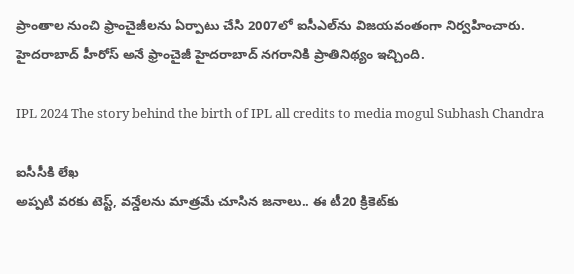ప్రాంతాల నుంచి ఫ్రాంచైజీలను ఏర్పాటు చేసి 2007లో ఐసీఎల్‌ను విజయవంతంగా నిర్వహించారు. హైదరాబాద్ హీరోస్ అనే ఫ్రాంచైజీ హైదరాబాద్ నగరానికి ప్రాతినిథ్యం ఇచ్చింది.

IPL 2024 The story behind the birth of IPL all credits to media mogul Subhash Chandra

ఐసీసీకి లేఖ
అప్పటి వరకు టెస్ట్, వన్డేలను మాత్రమే చూసిన జనాలు.. ఈ టీ20 క్రికెట్‌కు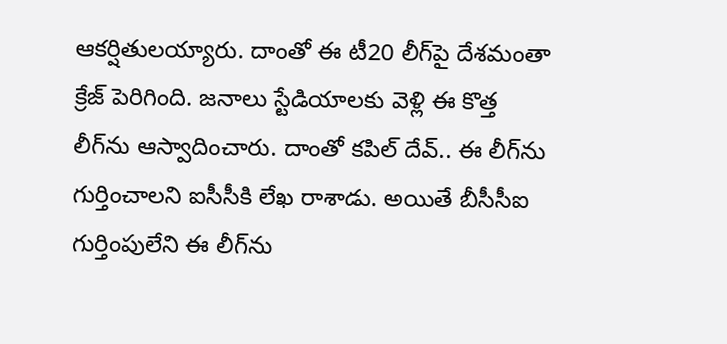ఆకర్షితులయ్యారు. దాంతో ఈ టీ20 లీగ్‌పై దేశమంతా క్రేజ్ పెరిగింది. జనాలు స్టేడియాలకు వెళ్లి ఈ కొత్త లీగ్‌ను ఆస్వాదించారు. దాంతో కపిల్ దేవ్.. ఈ లీగ్‌ను గుర్తించాలని ఐసీసీకి లేఖ రాశాడు. అయితే బీసీసీఐ గుర్తింపులేని ఈ లీగ్‌ను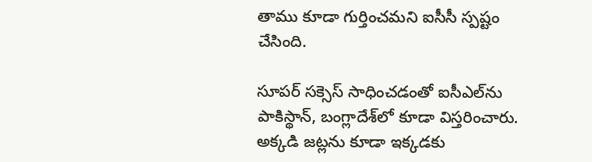తాము కూడా గుర్తించమని ఐసీసీ స్పష్టం చేసింది.

సూపర్ సక్సెస్ సాధించడంతో ఐసీఎల్‌ను పాకిస్థాన్, బంగ్లాదేశ్‌లో కూడా విస్తరించారు. అక్కడి జట్లను కూడా ఇక్కడకు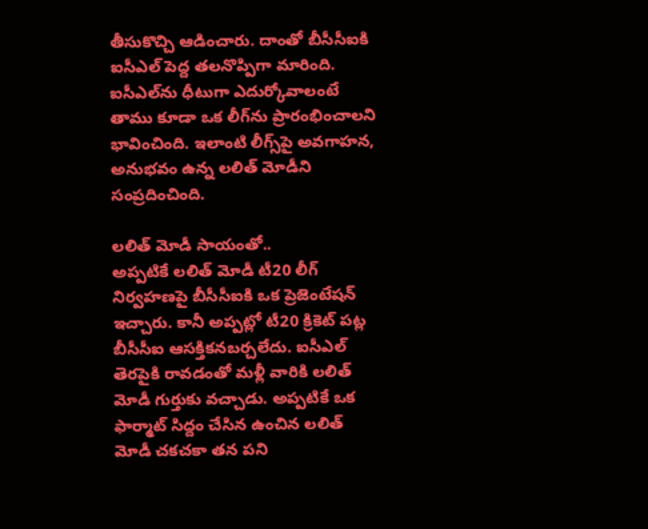తీసుకొచ్చి ఆడించారు. దాంతో బీసీసీఐకి ఐసీఎల్ పెద్ద తలనొప్పిగా మారింది. ఐసీఎల్‌ను ధీటుగా ఎదుర్కోవాలంటే తాము కూడా ఒక లీగ్‌ను ప్రారంభించాలని భావించింది. ఇలాంటి లీగ్స్‌పై అవగాహన, అనుభవం ఉన్న లలిత్ మోడీని సంప్రదించింది.

లలిత్ మోడీ సాయంతో..
అప్పటికే లలిత్ మోడీ టీ20 లీగ్ నిర్వహణపై బీసీసీఐకి ఒక ప్రెజెంటేషన్ ఇచ్చారు. కానీ అప్పట్లో టీ20 క్రికెట్ పట్ల బీసీసీఐ ఆసక్తికనబర్చలేదు. ఐసీఎల్ తెరపైకి రావడంతో మళ్లీ వారికి లలిత్ మోడీ గుర్తుకు వచ్చాడు. అప్పటికే ఒక ఫార్మాట్ సిద్దం చేసిన ఉంచిన లలిత్ మోడీ చకచకా తన పని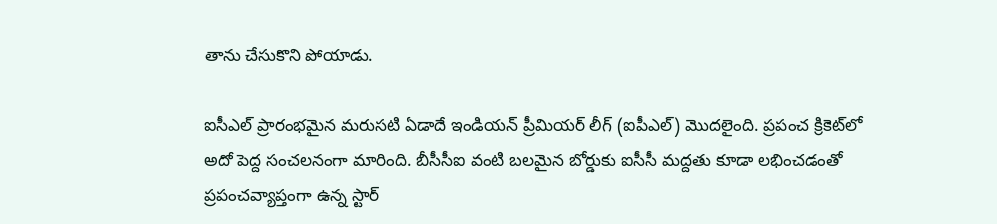తాను చేసుకొని పోయాడు.

ఐసీఎల్ ప్రారంభమైన మరుసటి ఏడాదే ఇండియన్ ప్రీమియర్ లీగ్ (ఐపీఎల్) మొదలైంది. ప్రపంచ క్రికెట్‌లో అదో పెద్ద సంచలనంగా మారింది. బీసీసీఐ వంటి బలమైన బోర్డుకు ఐసీసీ మద్దతు కూడా లభించడంతో ప్రపంచవ్యాప్తంగా ఉన్న స్టార్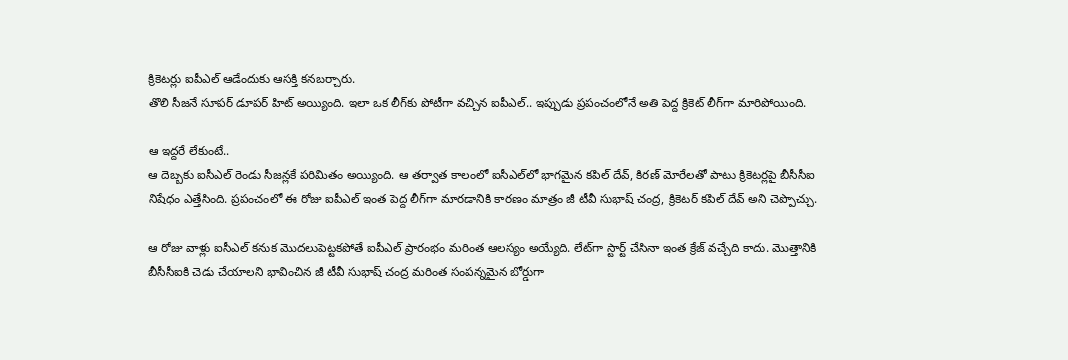క్రికెటర్లు ఐపీఎల్‌ ఆడేందుకు ఆసక్తి కనబర్చారు.
తొలి సీజనే సూపర్ డూపర్ హిట్ అయ్యింది. ఇలా ఒక లీగ్‌కు పోటీగా వచ్చిన ఐపీఎల్.. ఇప్పుడు ప్రపంచంలోనే అతి పెద్ద క్రికెట్ లీగ్‌గా మారిపోయింది.

ఆ ఇద్దరే లేకుంటే..
ఆ దెబ్బకు ఐసీఎల్ రెండు సీజన్లకే పరిమితం అయ్యింది. ఆ తర్వాత కాలంలో ఐసీఎల్‌లో భాగమైన కపిల్ దేవ్, కిరణ్ మోరేలతో పాటు క్రికెటర్లపై బీసీసీఐ నిషేధం ఎత్తేసింది. ప్రపంచంలో ఈ రోజు ఐపీఎల్ ఇంత పెద్ద లీగ్‌గా మారడానికి కారణం మాత్రం జీ టీవీ సుభాష్ చంద్ర, క్రికెటర్ కపిల్ దేవ్ అని చెప్పొచ్చు.

ఆ రోజు వాళ్లు ఐసీఎల్ కనుక మొదలుపెట్టకపోతే ఐపీఎల్ ప్రారంభం మరింత ఆలస్యం అయ్యేది. లేట్‌గా స్టార్ట్ చేసినా ఇంత క్రేజ్ వచ్చేది కాదు. మొత్తానికి బీసీసీఐకి చెడు చేయాలని భావించిన జీ టీవీ సుభాష్ చంద్ర మరింత సంపన్నమైన బోర్డుగా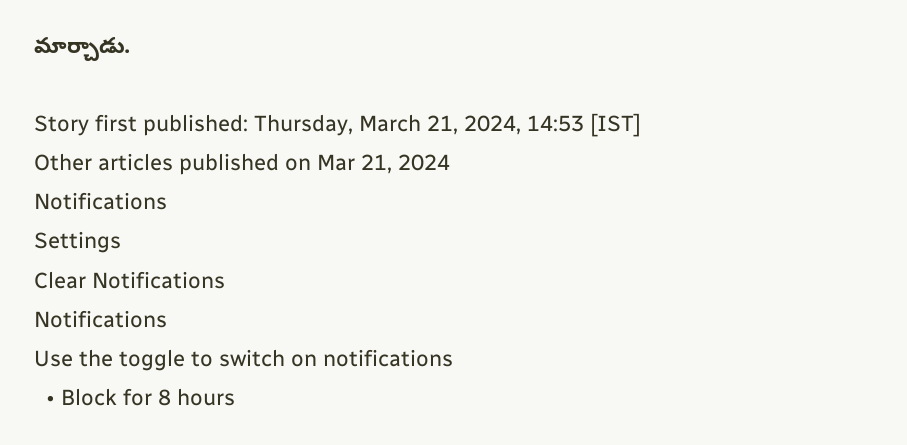మార్చాడు.

Story first published: Thursday, March 21, 2024, 14:53 [IST]
Other articles published on Mar 21, 2024
Notifications
Settings
Clear Notifications
Notifications
Use the toggle to switch on notifications
  • Block for 8 hours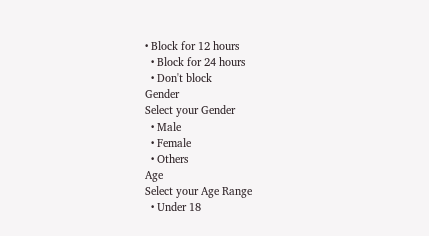• Block for 12 hours
  • Block for 24 hours
  • Don't block
Gender
Select your Gender
  • Male
  • Female
  • Others
Age
Select your Age Range
  • Under 18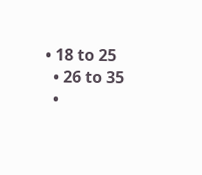• 18 to 25
  • 26 to 35
  •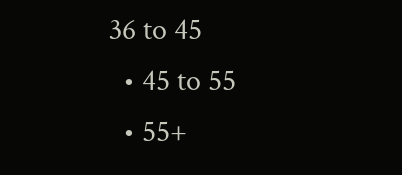36 to 45
  • 45 to 55
  • 55+